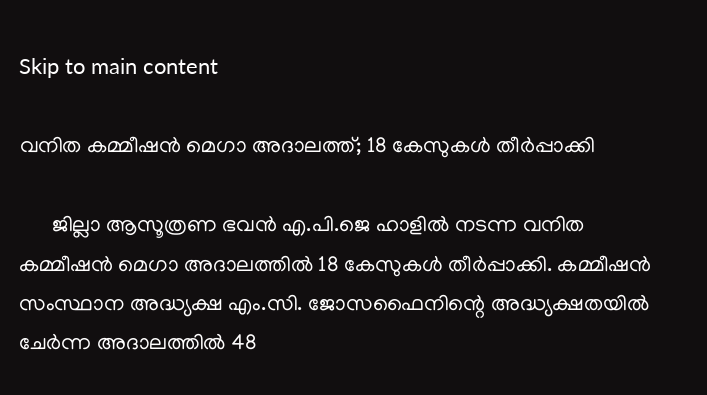Skip to main content

വനിത കമ്മീഷന്‍ മെഗാ അദാലത്ത്; 18 കേസുകള്‍ തീര്‍പ്പാക്കി

      ജില്ലാ ആസൂത്രണ ഭവന്‍ എ.പി.ജെ ഹാളില്‍ നടന്ന വനിത കമ്മീഷന്‍ മെഗാ അദാലത്തില്‍ 18 കേസുകള്‍ തീര്‍പ്പാക്കി. കമ്മീഷന്‍ സംസ്ഥാന അദ്ധ്യക്ഷ എം.സി. ജോസഫൈനിന്റെ അദ്ധ്യക്ഷതയില്‍ ചേര്‍ന്ന അദാലത്തില്‍ 48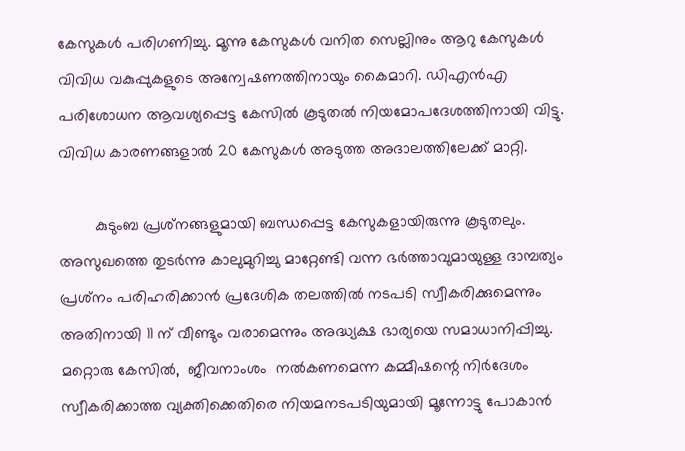കേസുകള്‍ പരിഗണിച്ചു. മൂന്നു കേസുകള്‍ വനിത സെല്ലിനും ആറു കേസുകള്‍ വിവിധ വകുപ്പുകളുടെ അന്വേഷണത്തിനായും കൈമാറി. ഡിഎന്‍എ പരിശോധന ആവശ്യപ്പെട്ട കേസില്‍ കൂടുതല്‍ നിയമോപദേശത്തിനായി വിട്ടു. വിവിധ കാരണങ്ങളാല്‍ 20 കേസുകള്‍ അടുത്ത അദാലത്തിലേക്ക് മാറ്റി.

        കുടുംബ പ്രശ്‌നങ്ങളുമായി ബന്ധപ്പെട്ട കേസുകളായിരുന്നു കൂടുതലും.  അസുഖത്തെ തുടര്‍ന്നു കാലുമുറിച്ചു മാറ്റേണ്ടി വന്ന ഭര്‍ത്താവുമായുള്ള ദാമ്പത്യം പ്രശ്‌നം പരിഹരിക്കാന്‍ പ്രദേശിക തലത്തില്‍ നടപടി സ്വീകരിക്കുമെന്നും അതിനായി 11 ന് വീണ്ടും വരാമെന്നും അദ്ധ്യക്ഷ ഭാര്യയെ സമാധാനിപ്പിച്ചു. മറ്റൊരു കേസില്‍,  ജീവനാംശം  നല്‍കണമെന്ന കമ്മീഷന്റെ നിര്‍ദേശം സ്വീകരിക്കാത്ത വ്യക്തിക്കെതിരെ നിയമനടപടിയുമായി മൂന്നോട്ടു പോകാന്‍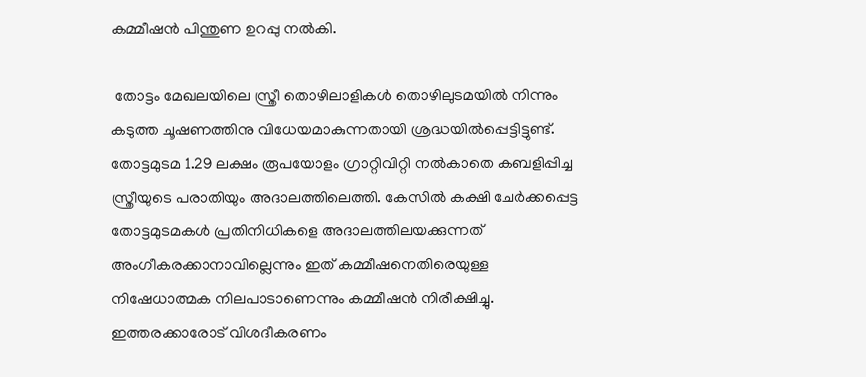കമ്മീഷന്‍ പിന്തുണ ഉറപ്പു നല്‍കി.

 തോട്ടം മേഖലയിലെ സ്ത്രീ തൊഴിലാളികള്‍ തൊഴിലുടമയില്‍ നിന്നും കടുത്ത ചൂഷണത്തിനു വിധേയമാകുന്നതായി ശ്രദ്ധയില്‍പ്പെട്ടിട്ടുണ്ട്. തോട്ടമുടമ 1.29 ലക്ഷം രൂപയോളം ഗ്രാറ്റിവിറ്റി നല്‍കാതെ കബളിപ്പിച്ച സ്ത്രീയുടെ പരാതിയും അദാലത്തിലെത്തി. കേസില്‍ കക്ഷി ചേര്‍ക്കപ്പെട്ട തോട്ടമുടമകള്‍ പ്രതിനിധികളെ അദാലത്തിലയക്കുന്നത് അംഗീകരക്കാനാവില്ലെന്നും ഇത് കമ്മീഷനെതിരെയുള്ള നിഷേധാത്മക നിലപാടാണെന്നും കമ്മീഷന്‍ നിരീക്ഷിച്ചു. ഇത്തരക്കാരോട് വിശദീകരണം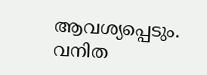ആവശ്യപ്പെടും.  വനിത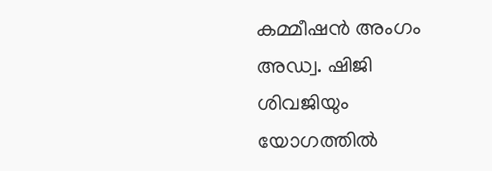കമ്മീഷന്‍ അംഗം അഡ്വ. ഷിജി ശിവജിയും യോഗത്തില്‍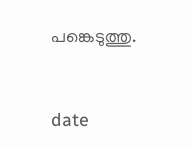പങ്കെടുത്തു.


date